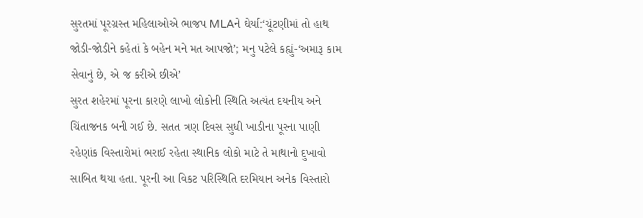સુરતમાં પૂરગ્રસ્ત મહિલાઓએ ભાજપ MLAને ઘેર્યા:‘ચૂંટણીમાં તો હાથ જોડી-જોડીને કહેતાં કે બહેન મને મત આપજો’; મનુ પટેલે કહ્યું-‘અમારૂ કામ સેવાનું છે, એ જ કરીએ છીએ’
સુરત શહેરમાં પૂરના કારણે લાખો લોકોની સ્થિતિ અત્યંત દયનીય અને ચિંતાજનક બની ગઈ છે. સતત ત્રણ દિવસ સુધી ખાડીના પૂરના પાણી રહેણાંક વિસ્તારોમાં ભરાઈ રહેતા સ્થાનિક લોકો માટે તે માથાનો દુખાવો સાબિત થયા હતા. પૂરની આ વિકટ પરિસ્થિતિ દરમિયાન અનેક વિસ્તારો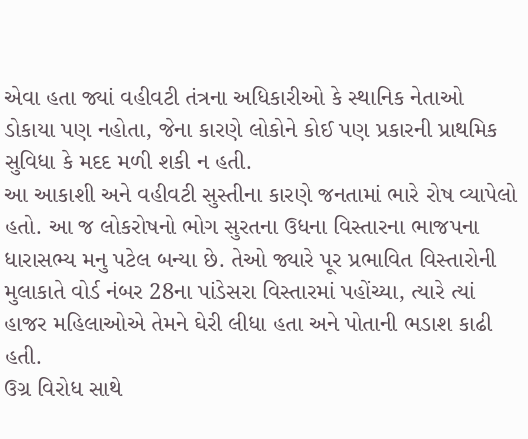એવા હતા જ્યાં વહીવટી તંત્રના અધિકારીઓ કે સ્થાનિક નેતાઓ ડોકાયા પણ નહોતા, જેના કારણે લોકોને કોઈ પણ પ્રકારની પ્રાથમિક સુવિધા કે મદદ મળી શકી ન હતી.
આ આકાશી અને વહીવટી સુસ્તીના કારણે જનતામાં ભારે રોષ વ્યાપેલો હતો. આ જ લોકરોષનો ભોગ સુરતના ઉધના વિસ્તારના ભાજપના ધારાસભ્ય મનુ પટેલ બન્યા છે. તેઓ જ્યારે પૂર પ્રભાવિત વિસ્તારોની મુલાકાતે વોર્ડ નંબર 28ના પાંડેસરા વિસ્તારમાં પહોંચ્યા, ત્યારે ત્યાં હાજર મહિલાઓએ તેમને ઘેરી લીધા હતા અને પોતાની ભડાશ કાઢી હતી.
ઉગ્ર વિરોધ સાથે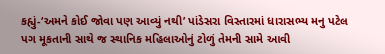કહ્યું-‘અમને કોઈ જોવા પણ આવ્યું નથી’ પાંડેસરા વિસ્તારમાં ધારાસભ્ય મનુ પટેલ પગ મૂકતાની સાથે જ સ્થાનિક મહિલાઓનું ટોળું તેમની સામે આવી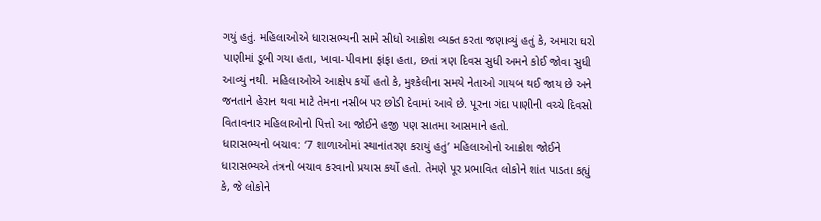ગયું હતું. મહિલાઓએ ધારાસભ્યની સામે સીધો આક્રોશ વ્યક્ત કરતા જણાવ્યું હતું કે, અમારા ઘરો પાણીમાં ડૂબી ગયા હતા, ખાવા-પીવાના ફાંફા હતા, છતાં ત્રણ દિવસ સુધી અમને કોઈ જોવા સુધી આવ્યું નથી. મહિલાઓએ આક્ષેપ કર્યો હતો કે, મુશ્કેલીના સમયે નેતાઓ ગાયબ થઈ જાય છે અને જનતાને હેરાન થવા માટે તેમના નસીબ પર છોડી દેવામાં આવે છે. પૂરના ગંદા પાણીની વચ્ચે દિવસો વિતાવનાર મહિલાઓનો પિત્તો આ જોઈને હજી પણ સાતમા આસમાને હતો.
ધારાસભ્યનો બચાવ: ‘7 શાળાઓમાં સ્થાનાંતરણ કરાયું હતું’ મહિલાઓનો આક્રોશ જોઈને ધારાસભ્યએ તંત્રનો બચાવ કરવાનો પ્રયાસ કર્યો હતો. તેમણે પૂર પ્રભાવિત લોકોને શાંત પાડતા કહ્યું કે, જે લોકોને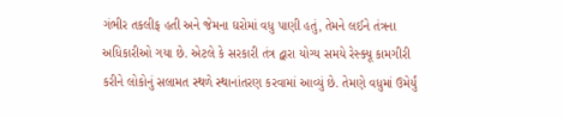ગંભીર તકલીફ હતી અને જેમના ઘરોમાં વધુ પાણી હતું, તેમને લઈને તંત્રના અધિકારીઓ ગયા છે. એટલે કે સરકારી તંત્ર દ્વારા યોગ્ય સમયે રેસ્ક્યૂ કામગીરી કરીને લોકોનું સલામત સ્થળે સ્થાનાંતરણ કરવામાં આવ્યું છે. તેમણે વધુમાં ઉમેર્યું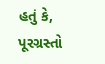હતું કે, પૂરગ્રસ્તો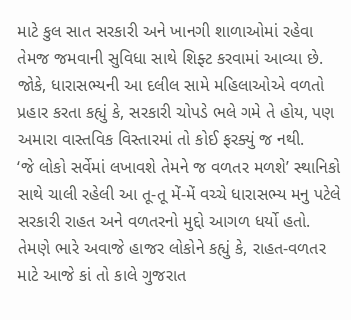માટે કુલ સાત સરકારી અને ખાનગી શાળાઓમાં રહેવા તેમજ જમવાની સુવિધા સાથે શિફ્ટ કરવામાં આવ્યા છે. જોકે, ધારાસભ્યની આ દલીલ સામે મહિલાઓએ વળતો પ્રહાર કરતા કહ્યું કે, સરકારી ચોપડે ભલે ગમે તે હોય, પણ અમારા વાસ્તવિક વિસ્તારમાં તો કોઈ ફરક્યું જ નથી.
‘જે લોકો સર્વેમાં લખાવશે તેમને જ વળતર મળશે’ સ્થાનિકો સાથે ચાલી રહેલી આ તૂ-તૂ મેં-મેં વચ્ચે ધારાસભ્ય મનુ પટેલે સરકારી રાહત અને વળતરનો મુદ્દો આગળ ધર્યો હતો. તેમણે ભારે અવાજે હાજર લોકોને કહ્યું કે, રાહત-વળતર માટે આજે કાં તો કાલે ગુજરાત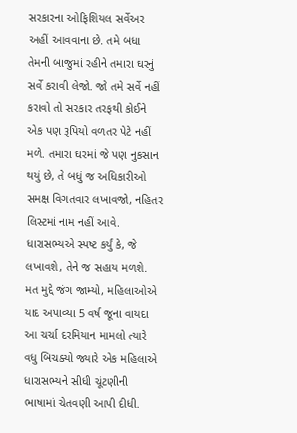સરકારના ઓફિશિયલ સર્વેઅર અહીં આવવાના છે. તમે બધા તેમની બાજુમાં રહીને તમારા ઘરનું સર્વે કરાવી લેજો. જો તમે સર્વે નહીં કરાવો તો સરકાર તરફથી કોઈને એક પણ રૂપિયો વળતર પેટે નહીં મળે. તમારા ઘરમાં જે પણ નુકસાન થયું છે, તે બધું જ અધિકારીઓ સમક્ષ વિગતવાર લખાવજો, નહિતર લિસ્ટમાં નામ નહીં આવે. ધારાસભ્યએ સ્પષ્ટ કર્યું કે, જે લખાવશે, તેને જ સહાય મળશે.
મત મુદ્દે જંગ જામ્યો, મહિલાઓએ યાદ અપાવ્યા 5 વર્ષ જૂના વાયદા આ ચર્ચા દરમિયાન મામલો ત્યારે વધુ બિચક્યો જ્યારે એક મહિલાએ ધારાસભ્યને સીધી ચૂંટણીની ભાષામાં ચેતવણી આપી દીધી.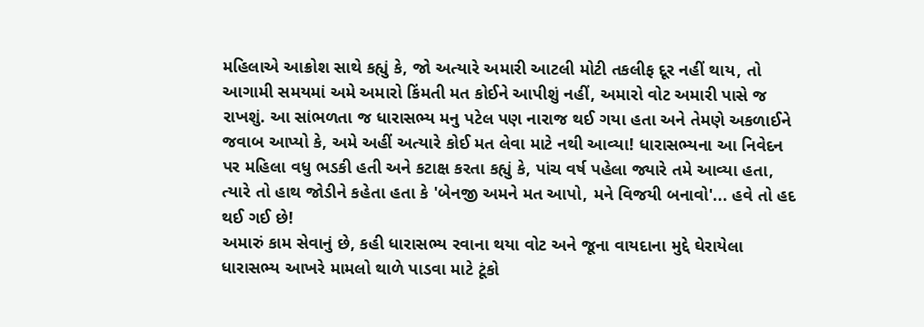મહિલાએ આક્રોશ સાથે કહ્યું કે, જો અત્યારે અમારી આટલી મોટી તકલીફ દૂર નહીં થાય, તો આગામી સમયમાં અમે અમારો કિંમતી મત કોઈને આપીશું નહીં, અમારો વોટ અમારી પાસે જ રાખશું. આ સાંભળતા જ ધારાસભ્ય મનુ પટેલ પણ નારાજ થઈ ગયા હતા અને તેમણે અકળાઈને જવાબ આપ્યો કે, અમે અહીં અત્યારે કોઈ મત લેવા માટે નથી આવ્યા! ધારાસભ્યના આ નિવેદન પર મહિલા વધુ ભડકી હતી અને કટાક્ષ કરતા કહ્યું કે, પાંચ વર્ષ પહેલા જ્યારે તમે આવ્યા હતા, ત્યારે તો હાથ જોડીને કહેતા હતા કે 'બેનજી અમને મત આપો, મને વિજયી બનાવો'... હવે તો હદ થઈ ગઈ છે!
અમારું કામ સેવાનું છે, કહી ધારાસભ્ય રવાના થયા વોટ અને જૂના વાયદાના મુદ્દે ઘેરાયેલા ધારાસભ્ય આખરે મામલો થાળે પાડવા માટે ટૂંકો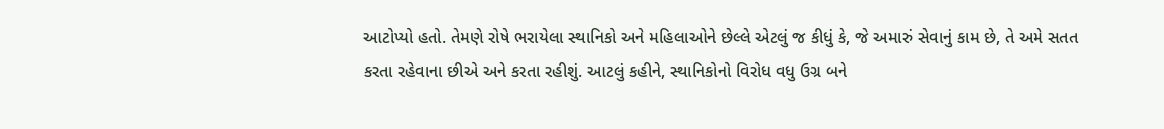આટોપ્યો હતો. તેમણે રોષે ભરાયેલા સ્થાનિકો અને મહિલાઓને છેલ્લે એટલું જ કીધું કે, જે અમારું સેવાનું કામ છે, તે અમે સતત કરતા રહેવાના છીએ અને કરતા રહીશું. આટલું કહીને, સ્થાનિકોનો વિરોધ વધુ ઉગ્ર બને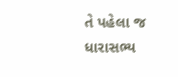તે પહેલા જ ધારાસભ્ય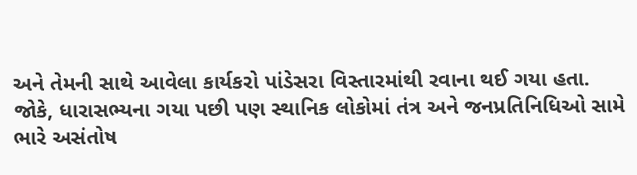અને તેમની સાથે આવેલા કાર્યકરો પાંડેસરા વિસ્તારમાંથી રવાના થઈ ગયા હતા. જોકે, ધારાસભ્યના ગયા પછી પણ સ્થાનિક લોકોમાં તંત્ર અને જનપ્રતિનિધિઓ સામે ભારે અસંતોષ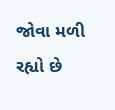જોવા મળી રહ્યો છે